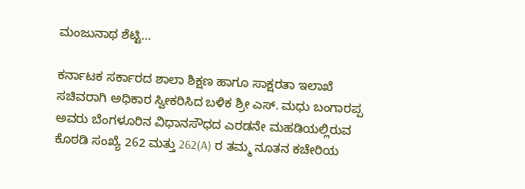ಮಂಜುನಾಥ ಶೆಟ್ಟಿ…

ಕರ್ನಾಟಕ ಸರ್ಕಾರದ ಶಾಲಾ ಶಿಕ್ಷಣ ಹಾಗೂ ಸಾಕ್ಷರತಾ ಇಲಾಖೆ ಸಚಿವರಾಗಿ ಅಧಿಕಾರ ಸ್ವೀಕರಿಸಿದ ಬಳಿಕ ಶ್ರೀ ಎಸ್. ಮಧು ಬಂಗಾರಪ್ಪ ಅವರು ಬೆಂಗಳೂರಿನ ವಿಧಾನಸೌಧದ ಎರಡನೇ ಮಹಡಿಯಲ್ಲಿರುವ ಕೊಠಡಿ ಸಂಖ್ಯೆ 262 ಮತ್ತು 262(A) ರ ತಮ್ಮ ನೂತನ ಕಚೇರಿಯ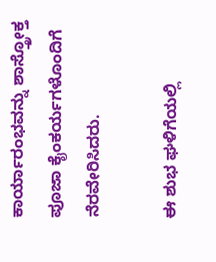ಕಾರ್ಯಾರಂಭವನ್ನು ಶಾಸ್ತ್ರೋಕ್ತ ಪೂಜಾ ಕೈಂಕರ್ಯಗಳೊಂದಿಗೆ ನೆರವೇರಿಸಿದರು.

ಈ ಶುಭ ಘಳಿಗೆಯಲ್ಲಿ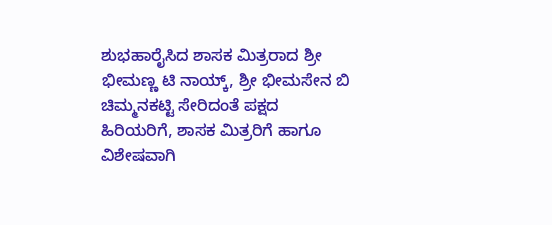ಶುಭಹಾರೈಸಿದ ಶಾಸಕ ಮಿತ್ರರಾದ ಶ್ರೀ ಭೀಮಣ್ಣ ಟಿ ನಾಯ್ಕ್, ಶ್ರೀ ಭೀಮಸೇನ ಬಿ ಚಿಮ್ಮನಕಟ್ಟಿ ಸೇರಿದಂತೆ ಪಕ್ಷದ ಹಿರಿಯರಿಗೆ, ಶಾಸಕ ಮಿತ್ರರಿಗೆ ಹಾಗೂ ವಿಶೇಷವಾಗಿ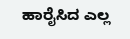ಹಾರೈಸಿದ ಎಲ್ಲ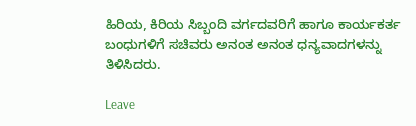ಹಿರಿಯ, ಕಿರಿಯ ಸಿಬ್ಬಂದಿ ವರ್ಗದವರಿಗೆ ಹಾಗೂ ಕಾರ್ಯಕರ್ತ ಬಂಧುಗಳಿಗೆ ಸಚಿವರು ಅನಂತ ಅನಂತ ಧನ್ಯವಾದಗಳನ್ನು ತಿಳಿಸಿದರು.

Leave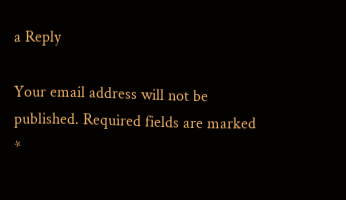a Reply

Your email address will not be published. Required fields are marked *